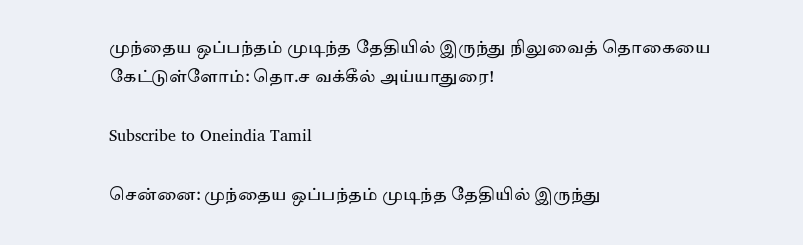முந்தைய ஒப்பந்தம் முடிந்த தேதியில் இருந்து நிலுவைத் தொகையை கேட்டுள்ளோம்: தொ.ச வக்கீல் அய்யாதுரை!

Subscribe to Oneindia Tamil

சென்னை: முந்தைய ஒப்பந்தம் முடிந்த தேதியில் இருந்து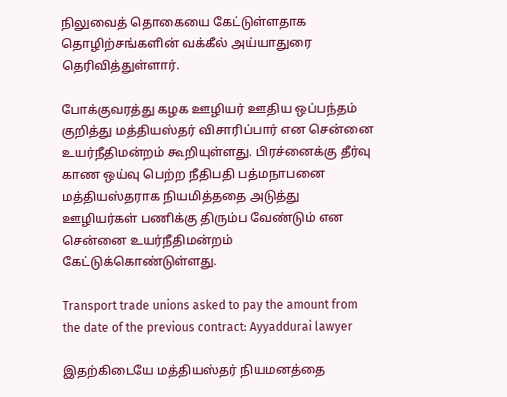நிலுவைத் தொகையை கேட்டுள்ளதாக தொழிற்சங்களின் வக்கீல் அய்யாதுரை தெரிவித்துள்ளார்.

போக்குவரத்து கழக ஊழியர் ஊதிய ஒப்பந்தம் குறித்து மத்தியஸ்தர் விசாரிப்பார் என சென்னை உயர்நீதிமன்றம் கூறியுள்ளது. பிரச்னைக்கு தீர்வு காண ஒய்வு பெற்ற நீதிபதி பத்மநாபனை மத்தியஸ்தராக நியமித்ததை அடுத்து ஊழியர்கள் பணிக்கு திரும்ப வேண்டும் என சென்னை உயர்நீதிமன்றம் கேட்டுக்கொண்டுள்ளது.

Transport trade unions asked to pay the amount from the date of the previous contract: Ayyaddurai lawyer

இதற்கிடையே மத்தியஸ்தர் நியமனத்தை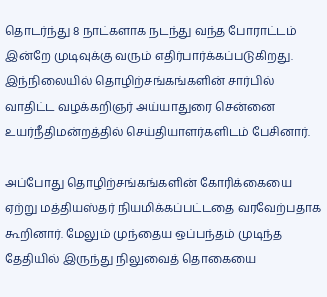தொடர்ந்து 8 நாட்களாக நடந்து வந்த போராட்டம் இன்றே முடிவுக்கு வரும் எதிர்பார்க்கப்படுகிறது. இந்நிலையில் தொழிற்சங்கங்களின் சார்பில் வாதிட்ட வழக்கறிஞர் அய்யாதுரை சென்னை உயர்நீதிமன்றத்தில் செய்தியாளர்களிடம் பேசினார்.

அப்போது தொழிற்சங்கங்களின் கோரிக்கையை ஏற்று மத்தியஸ்தர் நியமிக்கப்பட்டதை வரவேற்பதாக கூறினார். மேலும் முந்தைய ஒப்பந்தம் முடிந்த தேதியில் இருந்து நிலுவைத் தொகையை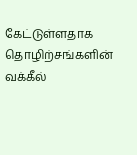கேட்டுள்ளதாக தொழிற்சங்களின் வக்கீல்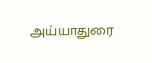அய்யாதுரை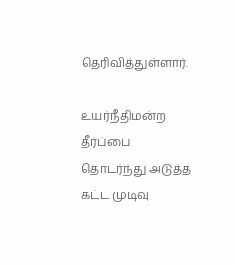தெரிவித்துள்ளார்.

உயர்நீதிமன்ற தீர்ப்பை தொடர்ந்து அடுத்த கட்ட முடிவு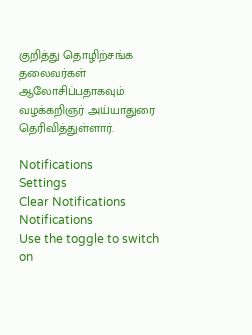குறித்து தொழிற்சங்க தலைவர்கள் ஆலோசிப்பதாகவும் வழக்கறிஞர் அய்யாதுரை தெரிவித்துள்ளார்.

Notifications
Settings
Clear Notifications
Notifications
Use the toggle to switch on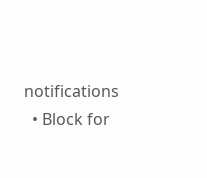notifications
  • Block for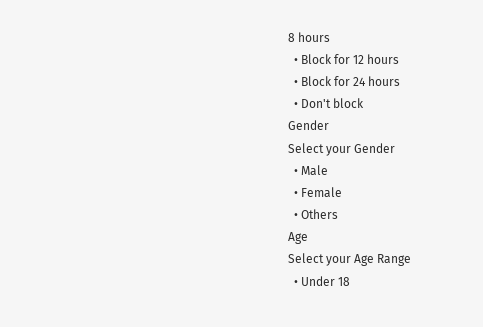8 hours
  • Block for 12 hours
  • Block for 24 hours
  • Don't block
Gender
Select your Gender
  • Male
  • Female
  • Others
Age
Select your Age Range
  • Under 18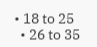• 18 to 25
  • 26 to 35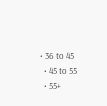• 36 to 45
  • 45 to 55
  • 55+